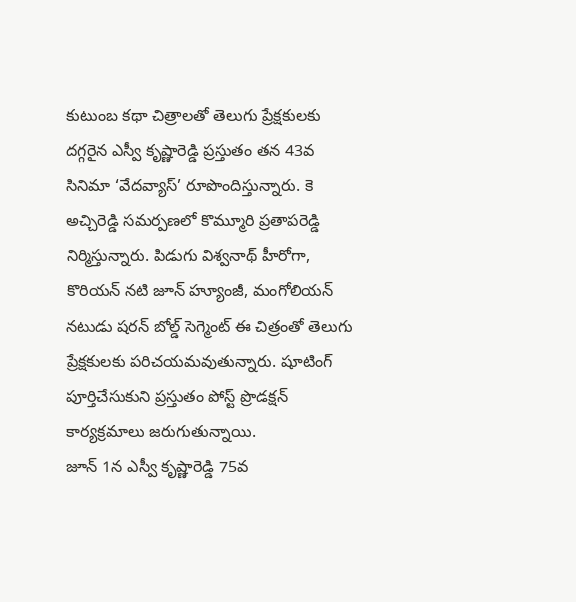కుటుంబ కథా చిత్రాలతో తెలుగు ప్రేక్షకులకు దగ్గరైన ఎస్వీ కృష్ణారెడ్డి ప్రస్తుతం తన 43వ సినిమా ‘వేదవ్యాస్’ రూపొందిస్తున్నారు. కె అచ్చిరెడ్డి సమర్పణలో కొమ్మూరి ప్రతాపరెడ్డి నిర్మిస్తున్నారు. పిడుగు విశ్వనాథ్ హీరోగా, కొరియన్ నటి జూన్ హ్యూంజీ, మంగోలియన్ నటుడు షరన్ బోల్డ్ సెగ్మెంట్ ఈ చిత్రంతో తెలుగు ప్రేక్షకులకు పరిచయమవుతున్నారు. షూటింగ్ పూర్తిచేసుకుని ప్రస్తుతం పోస్ట్ ప్రొడక్షన్ కార్యక్రమాలు జరుగుతున్నాయి.
జూన్ 1న ఎస్వీ కృష్ణారెడ్డి 75వ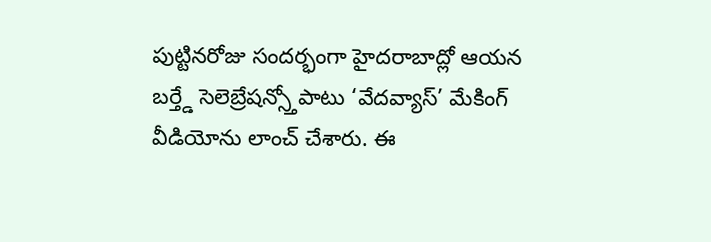పుట్టినరోజు సందర్భంగా హైదరాబాద్లో ఆయన బర్త్డే సెలెబ్రేషన్స్తోపాటు ‘వేదవ్యాస్’ మేకింగ్ వీడియోను లాంచ్ చేశారు. ఈ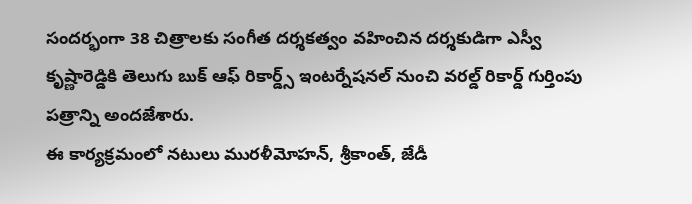సందర్భంగా 38 చిత్రాలకు సంగీత దర్శకత్వం వహించిన దర్శకుడిగా ఎస్వీ కృష్ణారెడ్డికి తెలుగు బుక్ ఆఫ్ రికార్డ్స్ ఇంటర్నేషనల్ నుంచి వరల్డ్ రికార్డ్ గుర్తింపు పత్రాన్ని అందజేశారు.
ఈ కార్యక్రమంలో నటులు మురళీమోహన్, శ్రీకాంత్, జేడీ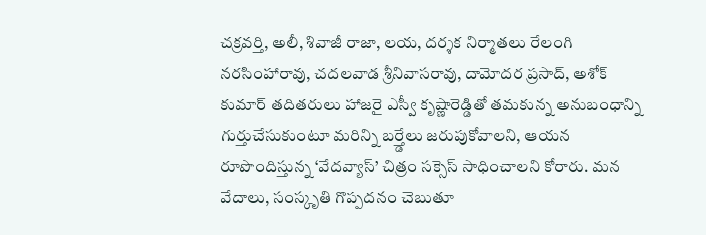చక్రవర్తి, అలీ, శివాజీ రాజా, లయ, దర్శక నిర్మాతలు రేలంగి నరసింహారావు, చదలవాడ శ్రీనివాసరావు, దామోదర ప్రసాద్, అశోక్ కుమార్ తదితరులు హాజరై ఎస్వీ కృష్ణారెడ్డితో తమకున్న అనుబంధాన్ని గుర్తుచేసుకుంటూ మరిన్ని బర్త్డేలు జరుపుకోవాలని, ఆయన రూపొందిస్తున్న ‘వేదవ్యాస్’ చిత్రం సక్సెస్ సాధించాలని కోరారు. మన వేదాలు, సంస్కృతి గొప్పదనం చెబుతూ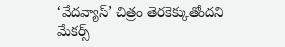‘వేదవ్యాస్’ చిత్రం తెరకెక్కుతోందని మేకర్స్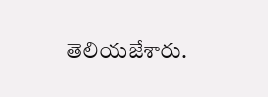తెలియజేశారు.